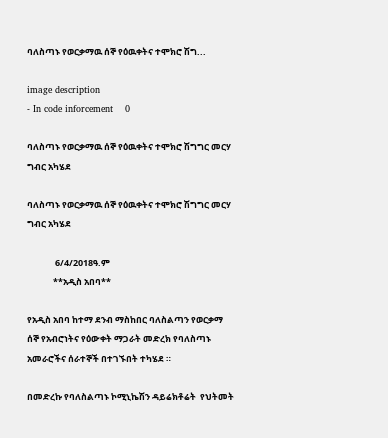ባለስጣኑ የወርቃማዉ ሰኞ የዕዉቀትና ተሞክሮ ሽግ...

image description
- In code inforcement    0

ባለስጣኑ የወርቃማዉ ሰኞ የዕዉቀትና ተሞክሮ ሽግግር መርሃ ግብር አካሄደ

ባለስጣኑ የወርቃማዉ ሰኞ የዕዉቀትና ተሞክሮ ሽግግር መርሃ ግብር አካሄደ

              6/4/2018ዓ.ም
             **አዲስ አበባ**

የአዲስ አበባ ከተማ ደንብ ማስከበር ባለስልጣን የወርቃማ ሰኞ የአብሮነትና የዕውቀት ማጋራት መድረክ የባለስጣኑ  አመራሮችና ሰራተኞች በተገኙበት ተካሄደ ።

በመድረኩ የባለስልጣኑ ኮሚኒኬሽን ዳይሬክቶሬት  የህትመት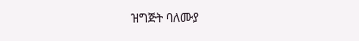ዝግጅት ባለሙያ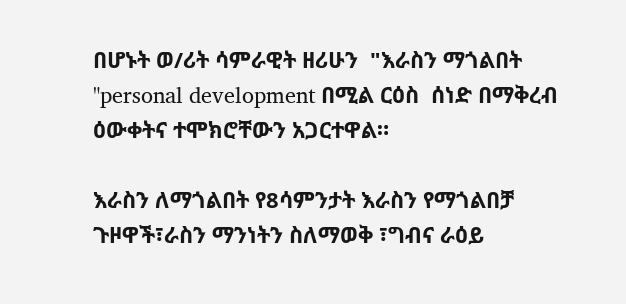በሆኑት ወ/ሪት ሳምራዊት ዘሪሁን  "እራስን ማጎልበት "personal development በሚል ርዕስ  ሰነድ በማቅረብ ዕውቀትና ተሞክሮቸውን አጋርተዋል።

እራስን ለማጎልበት የ8ሳምንታት እራስን የማጎልበቻ ጉዞዋች፣ራስን ማንነትን ስለማወቅ ፣ግብና ራዕይ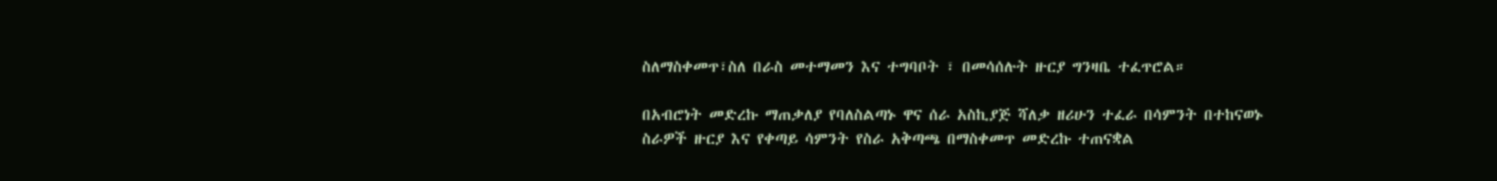ስለማስቀመጥ፣ስለ በራስ መተማመን እና ተግባቦት ፣ በመሳሰሉት ዙርያ ግንዛቤ ተፈጥሮል።

በአብሮነት መድረኩ ማጠቃለያ የባለስልጣኑ ዋና ሰራ አስኪያጅ ሻለቃ ዘሪሁን ተፈራ በሳምንት በተከናወኑ ስራዎች ዙርያ እና የቀጣይ ሳምንት የስራ አቅጣጫ በማስቀመጥ መድረኩ ተጠናቋል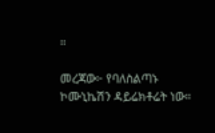።

መረጃው፦ የባለስልጣኑ ኮሙኒኬሽን ዳይሬክቶሬት ነው።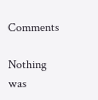Comments

Nothing was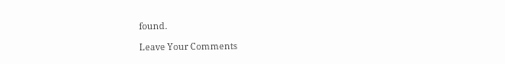found.

Leave Your Comments